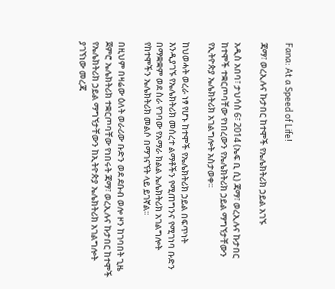Fana: At a Speed of Life!

ጃማ፣ ወረኢሉና ኩታበር ከተሞች የኤሌክትሪክ ኃይል አገኙ

አዲስ አበባ፣ ታህሳስ 6፣ 2014 (ኤፍ ቢ ሲ) ጃማ፣ ወረኢሉና ኩታበር ከተሞች ተቋርጦባቸው የነበረውን የኤሌክትሪክ ኃይል ማግኘታቸውን የኢትዮጵያ ኤሌክትሪክ አገልግሎት አስታወቀ፡፡

ከህወሓት ወረራ ነፃ የሆኑ ከተሞች የኤሌክትሪክ ኃይል በፍጥነት እንዲያገኙ የኤሌክትሪክ መሰረተ ልማቶችን የሚጠግንና የሚገነባ ቡድን በማቋቋም ወደ ስራ የገባው የአማራ ክልል ኤሌክትሪክ አገልግሎት የከተሞችን ኤሌክትሪክ መልሶ በማገናኘት ላይ ይገኛል፡፡

በዚህም በዛሬው ዕለት ወራሪው ቡድን ወደ ደቡብ ወሎ ዞን ከገባበት ጊዜ ጀምሮ ኤሌክትሪክ ተቋርጦባቸው የነበሩት ጃማ፣ ወረኢሉና ኩታበር ከተሞች የኤሌክትሪክ ኃይል ማግኘታቸውን ከኢትዮጵያ ኤሌክትሪክ አገልግሎት ያገኘነው መረጃ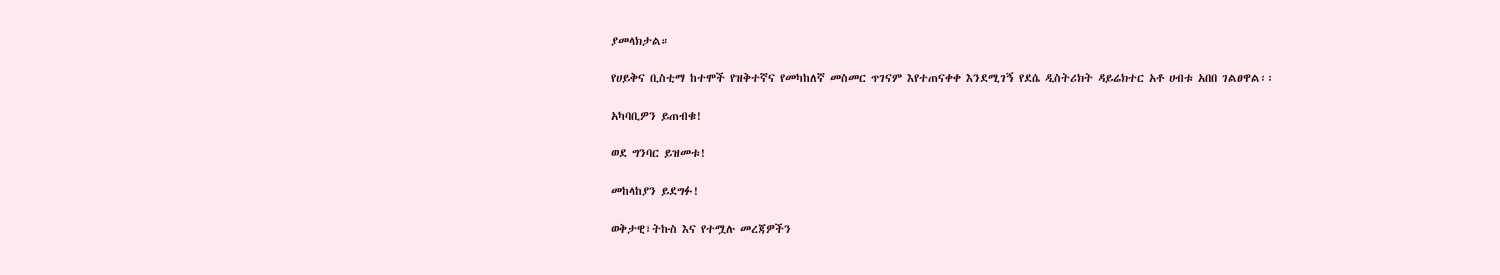ያመላክታል።

የሀይቅና ቢስቲማ ከተሞች የዝቅተኛና የመካከለኛ መስመር ጥገናም እየተጠናቀቀ እንደሚገኝ የደሴ ዲስትሪክት ዳይሬክተር አቶ ሀብቱ አበበ ገልፀዋል፡፡

አካባቢዎን ይጠብቁ!

ወደ ግንባር ይዝመቱ!

መከላከያን ይደግፉ!

ወቅታዊ፣ትኩስ እና የተሟሉ መረጃዎችን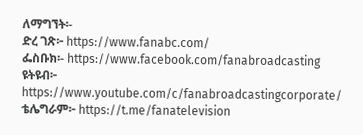ለማግኘት፡-
ድረ ገጽ፦ https://www.fanabc.com/
ፌስቡክ፡- https://www.facebook.com/fanabroadcasting
ዩትዩብ፦ https://www.youtube.com/c/fanabroadcastingcorporate/
ቴሌግራም፦ https://t.me/fanatelevision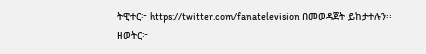ትዊተር፦ https://twitter.com/fanatelevision በመወዳጀት ይከታተሉን፡፡
ዘወትር፦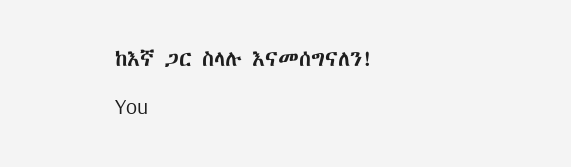ከእኛ ጋር ስላሉ እናመሰግናለን!

You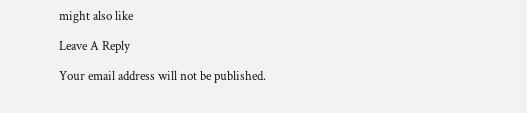might also like

Leave A Reply

Your email address will not be published.